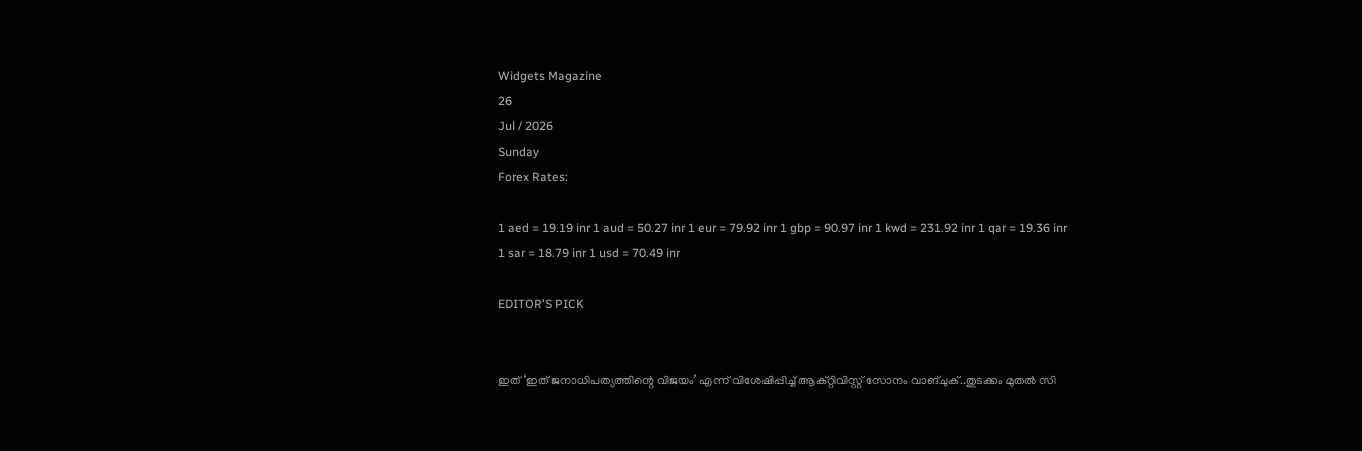Widgets Magazine
26
Jul / 2026
Sunday
Forex Rates:

1 aed = 19.19 inr 1 aud = 50.27 inr 1 eur = 79.92 inr 1 gbp = 90.97 inr 1 kwd = 231.92 inr 1 qar = 19.36 inr 1 sar = 18.79 inr 1 usd = 70.49 inr

EDITOR'S PICK


ഇത് ‘ഇത് ജനാധിപത്യത്തിന്റെ വിജയം’ എന്ന് വിശേഷിപ്പിച്ച് ആക്റ്റിവിസ്റ്റ് സോനം വാങ്ചുക്..തുടക്കം മുതൽ സി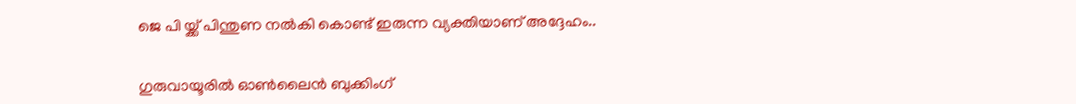ജെ പി യ്ക്ക് പിന്തുണ നൽകി കൊണ്ട് ഇരുന്ന വ്യക്തിയാണ് അദ്ദേഹം..


ഗുരുവായൂരിൽ ഓൺലൈൻ ബുക്കിംഗ്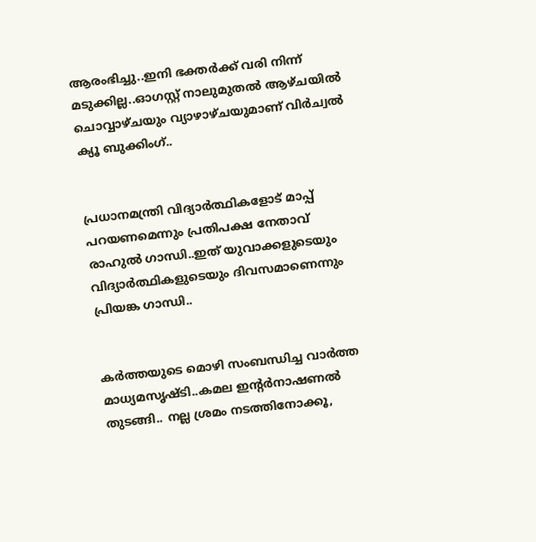ആരംഭിച്ചു..ഇനി ഭക്തർക്ക് വരി നിന്ന് മടുക്കില്ല..ഓഗസ്റ്റ് നാലുമുതൽ ആഴ്ചയിൽ ചൊവ്വാഴ്ചയും വ്യാഴാഴ്ചയുമാണ് വിർച്വൽ ക്യൂ ബുക്കിംഗ്..


പ്രധാനമന്ത്രി വിദ്യാര്‍ത്ഥികളോട് മാപ്പ് പറയണമെന്നും പ്രതിപക്ഷ നേതാവ് രാഹുല്‍ ഗാന്ധി..ഇത് യുവാക്കളുടെയും വിദ്യാര്‍ത്ഥികളുടെയും ദിവസമാണെന്നും പ്രിയങ്ക ഗാന്ധി..


കര്‍ത്തയുടെ മൊഴി സംബന്ധിച്ച വാര്‍ത്ത മാധ്യമസൃഷ്ടി..കമല ഇന്റര്‍നാഷണല്‍ തുടങ്ങി.. നല്ല ശ്രമം നടത്തിനോക്കൂ,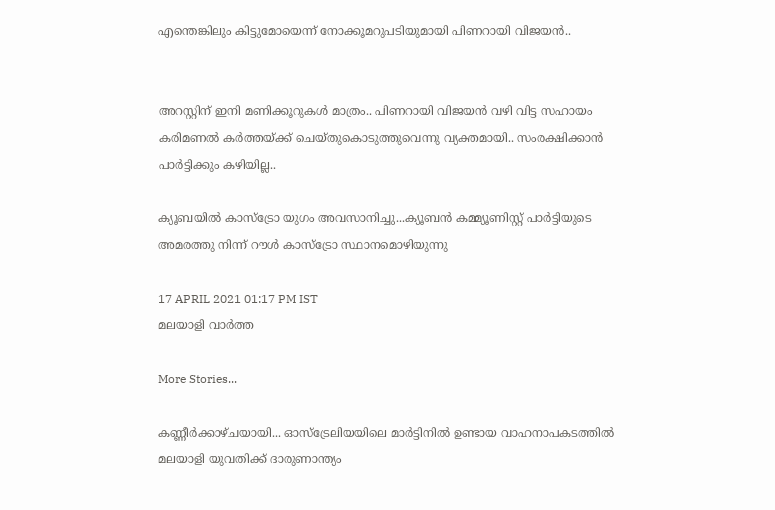എന്തെങ്കിലും കിട്ടുമോയെന്ന് നോക്കൂമറുപടിയുമായി പിണറായി വിജയന്‍..


അറസ്റ്റിന് ഇനി മണിക്കൂറുകള്‍ മാത്രം.. പിണറായി വിജയന്‍ വഴി വിട്ട സഹായം കരിമണല്‍ കര്‍ത്തയ്ക്ക് ചെയ്തുകൊടുത്തുവെന്നു വ്യക്തമായി.. സംരക്ഷിക്കാന്‍ പാര്‍ട്ടിക്കും കഴിയില്ല..

ക്യൂബയില്‍ കാസ്ട്രോ യുഗം അവസാനിച്ചു...ക്യൂബന്‍ കമ്മ്യൂണിസ്റ്റ് പാര്‍ട്ടിയുടെ അമരത്തു നിന്ന് റൗള്‍ കാസ്ട്രോ സ്ഥാനമൊഴിയുന്നു

17 APRIL 2021 01:17 PM IST
മലയാളി വാര്‍ത്ത

More Stories...

കണ്ണീർക്കാഴ്ചയായി... ഓസ്‌ട്രേലിയയിലെ മാർട്ടിനിൽ ഉണ്ടായ വാഹനാപകടത്തിൽ മലയാളി യുവതിക്ക് ദാരുണാന്ത്യം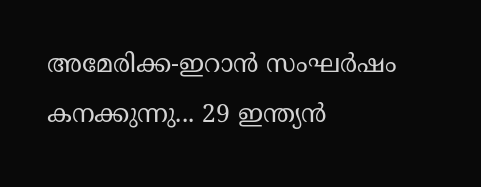അമേരിക്ക-ഇറാന്‍ സംഘര്‍ഷം കനക്കുന്നു... 29 ഇന്ത്യന്‍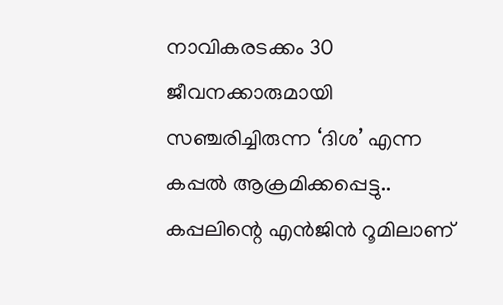നാവികരടക്കം 30 ജീവനക്കാരുമായി സഞ്ചരിച്ചിരുന്ന ‘ദിശ’ എന്ന കപ്പൽ ആക്രമിക്കപ്പെട്ടു.. കപ്പലിന്റെ എന്‍ജിന്‍ റൂമിലാണ്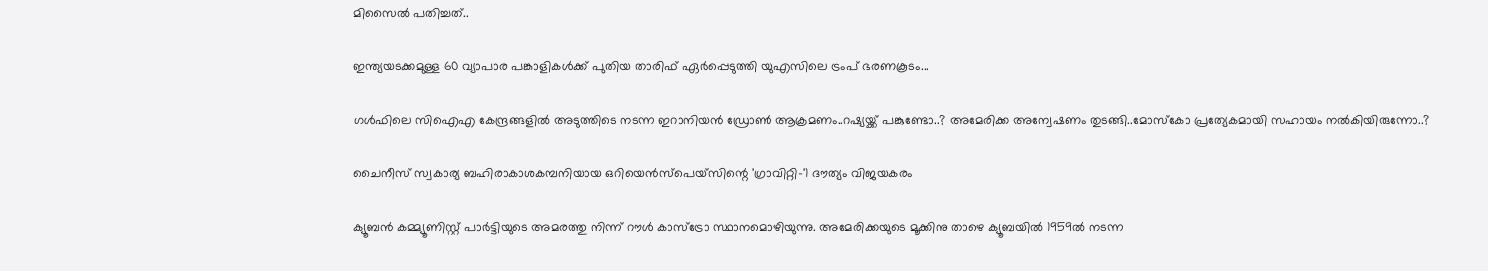മിസൈല്‍ പതിച്ചത്..

ഇന്ത്യയടക്കമുള്ള 60 വ്യാപാര പങ്കാളികൾക്ക് പുതിയ താരിഫ് ഏർപ്പെടുത്തി യുഎസിലെ ട്രംപ് ഭരണകൂടം...

ഗൾഫിലെ സിഐഎ കേന്ദ്രങ്ങളിൽ അടുത്തിടെ നടന്ന ഇറാനിയൻ ഡ്രോൺ ആക്രമണം..റഷ്യയ്ക്ക് പങ്കുണ്ടോ..? അമേരിക്ക അന്വേഷണം തുടങ്ങി..മോസ്‌കോ പ്രത്യേകമായി സഹായം നല്‍കിയിരുന്നോ..?

ചൈനീസ് സ്വകാര്യ ബഹിരാകാശകമ്പനിയായ ഒറിയെൻസ്‌പെയ്‌സിന്റെ 'ഗ്രാവിറ്റി-'1 ദൗത്യം വിജയകരം

ക്യൂബന്‍ കമ്മ്യൂണിസ്റ്റ് പാര്‍ട്ടിയുടെ അമരത്തു നിന്ന് റൗള്‍ കാസ്ട്രോ സ്ഥാനമൊഴിയുന്നു. അമേരിക്കയുടെ മൂക്കിനു താഴെ ക്യൂബയില്‍ 1959ല്‍ നടന്ന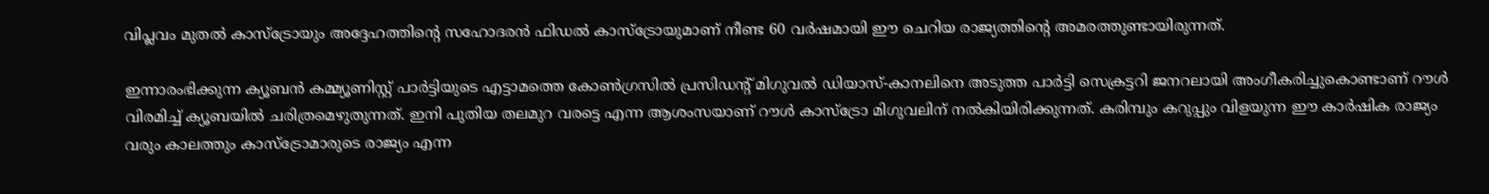വിപ്ലവം മുതല്‍ കാസ്ട്രോയും അദ്ദേഹത്തിന്റെ സഹോദരന്‍ ഫിഡല്‍ കാസ്ട്രോയുമാണ് നീണ്ട 60 വര്‍ഷമായി ഈ ചെറിയ രാജ്യത്തിന്റെ അമരത്തുണ്ടായിരുന്നത്.

ഇന്നാരംഭിക്കുന്ന ക്യൂബന്‍ കമ്മ്യൂണിസ്റ്റ് പാര്‍ട്ടിയുടെ എട്ടാമത്തെ കോണ്‍ഗ്രസില്‍ പ്രസിഡന്റ് മിഗുവല്‍ ഡിയാസ്-കാനലിനെ അടുത്ത പാര്‍ട്ടി സെക്രട്ടറി ജനറലായി അംഗീകരിച്ചുകൊണ്ടാണ് റൗള്‍ വിരമിച്ച് ക്യൂബയില്‍ ചരിത്രമെഴുതുന്നത്. ഇനി പുതിയ തലമുറ വരട്ടെ എന്ന ആശംസയാണ് റൗള്‍ കാസ്ട്രോ മിഗുവലിന് നല്‍കിയിരിക്കുന്നത്. കരിമ്പും കറുപ്പും വിളയുന്ന ഈ കാര്‍ഷിക രാജ്യം വരും കാലത്തും കാസ്ട്രോമാരുടെ രാജ്യം എന്ന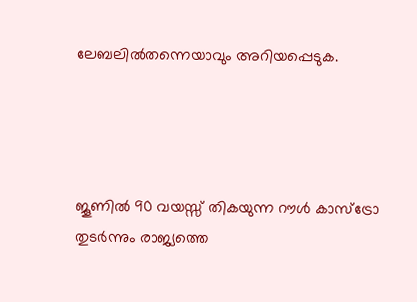ലേബലില്‍തന്നെയാവും അറിയപ്പെടുക.




ജൂണില്‍ 90 വയസ്സ് തികയുന്ന റൗള്‍ കാസ്ട്രോ തുടര്‍ന്നും രാജ്യത്തെ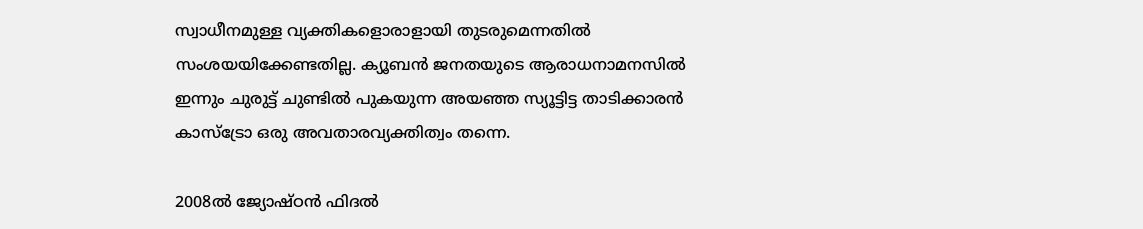സ്വാധീനമുള്ള വ്യക്തികളൊരാളായി തുടരുമെന്നതില്‍ സംശയയിക്കേണ്ടതില്ല. ക്യൂബന്‍ ജനതയുടെ ആരാധനാമനസില്‍ ഇന്നും ചുരുട്ട് ചുണ്ടില്‍ പുകയുന്ന അയഞ്ഞ സ്യൂട്ടിട്ട താടിക്കാരന്‍ കാസ്ട്രോ ഒരു അവതാരവ്യക്തിത്വം തന്നെ.

2008ല്‍ ജ്യോഷ്ഠന്‍ ഫിദല്‍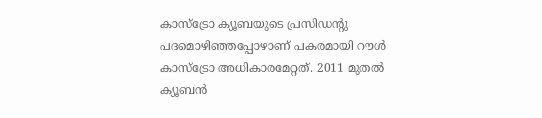കാസ്ട്രോ ക്യൂബയുടെ പ്രസിഡന്റു പദമൊഴിഞ്ഞപ്പോഴാണ് പകരമായി റൗള്‍ കാസ്ട്രോ അധികാരമേറ്റത്. 2011 മുതല്‍ ക്യൂബന്‍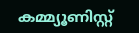കമ്മ്യൂണിസ്റ്റ്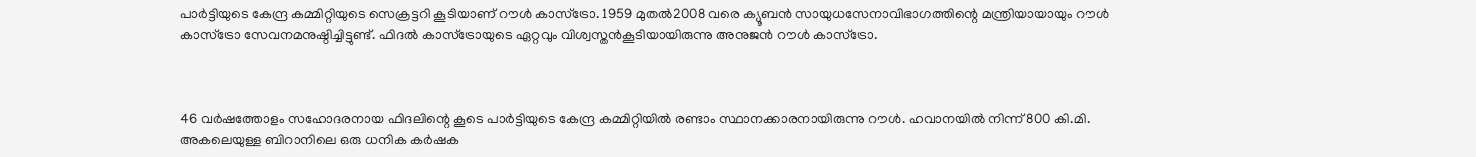പാര്‍ട്ടിയുടെ കേന്ദ്ര കമ്മിറ്റിയുടെ സെക്രട്ടറി കൂടിയാണ് റൗള്‍ കാസ്ട്രോ. 1959 മുതല്‍2008 വരെ ക്യൂബന്‍ സായുധസേനാവിഭാഗത്തിന്റെ മന്ത്രിയായായും റൗള്‍ കാസ്ട്രോ സേവനമനുഷ്ഠിച്ചിട്ടുണ്ട്. ഫിദല്‍ കാസ്ട്രോയുടെ ഏറ്റവും വിശ്വസ്തന്‍കൂടിയായിരുന്നു അനുജന്‍ റൗള്‍ കാസ്ട്രോ.



46 വര്‍ഷത്തോളം സഹോദരനായ ഫിദലിന്റെ കൂടെ പാര്‍ട്ടിയുടെ കേന്ദ്ര കമ്മിറ്റിയില്‍ രണ്ടാം സ്ഥാനക്കാരനായിരുന്നു റൗള്‍. ഹവാനയില്‍ നിന്ന് 800 കി.മി. അകലെയുള്ള ബിറാനിലെ ഒരു ധനിക കര്‍ഷക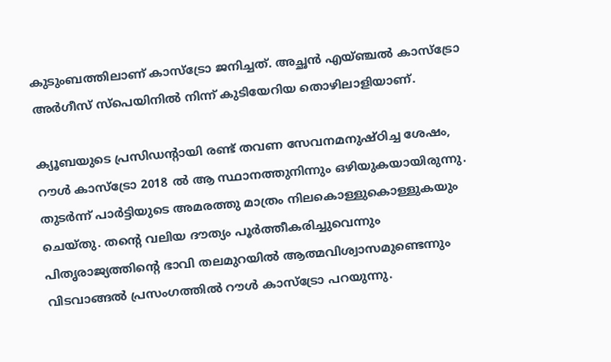കുടുംബത്തിലാണ് കാസ്ട്രോ ജനിച്ചത്. അച്ഛന്‍ എയ്ഞ്ചല്‍ കാസ്ട്രോ അര്‍ഗീസ് സ്‌പെയിനില്‍ നിന്ന് കുടിയേറിയ തൊഴിലാളിയാണ്.

ക്യൂബയുടെ പ്രസിഡന്റായി രണ്ട് തവണ സേവനമനുഷ്ഠിച്ച ശേഷം, റൗള്‍ കാസ്ട്രോ 2018 ല്‍ ആ സ്ഥാനത്തുനിന്നും ഒഴിയുകയായിരുന്നു. തുടര്‍ന്ന് പാര്‍ട്ടിയുടെ അമരത്തു മാത്രം നിലകൊള്ളുകൊള്ളുകയും ചെയ്തു. തന്റെ വലിയ ദൗത്യം പൂര്‍ത്തീകരിച്ചുവെന്നും പിതൃരാജ്യത്തിന്റെ ഭാവി തലമുറയില്‍ ആത്മവിശ്വാസമുണ്ടെന്നും വിടവാങ്ങല്‍ പ്രസംഗത്തില്‍ റൗള്‍ കാസ്ട്രോ പറയുന്നു.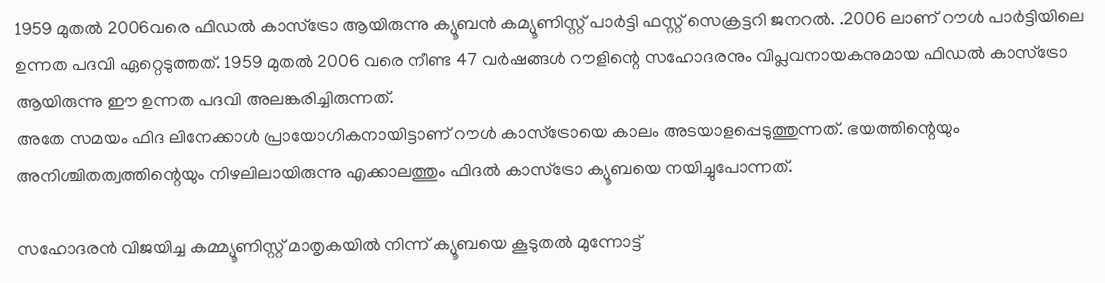1959 മുതല്‍ 2006വരെ ഫിഡല്‍ കാസ്‌ട്രോ ആയിരുന്നു ക്യൂബന്‍ കമ്യൂണിസ്റ്റ് പാര്‍ട്ടി ഫസ്റ്റ് സെക്രട്ടറി ജനറല്‍. .2006 ലാണ് റൗള്‍ പാര്‍ട്ടിയിലെ ഉന്നത പദവി ഏറ്റെടുത്തത്. 1959 മുതല്‍ 2006 വരെ നീണ്ട 47 വര്‍ഷങ്ങള്‍ റൗളിന്റെ സഹോദരനും വിപ്ലവനായകനുമായ ഫിഡല്‍ കാസ്ട്രോ ആയിരുന്നു ഈ ഉന്നത പദവി അലങ്കരിച്ചിരുന്നത്.
അതേ സമയം ഫിദ ലിനേക്കാള്‍ പ്രായോഗികനായിട്ടാണ് റൗള്‍ കാസ്‌ട്രോയെ കാലം അടയാളപ്പെടുത്തുന്നത്. ഭയത്തിന്റെയും അനിശ്ചിതത്വത്തിന്റെയും നിഴലിലായിരുന്നു എക്കാലത്തും ഫിദല്‍ കാസ്ട്രോ ക്യൂബയെ നയിച്ചുപോന്നത്.

സഹോദരന്‍ വിജയിച്ച കമ്മ്യൂണിസ്റ്റ് മാതൃകയില്‍ നിന്ന് ക്യൂബയെ കൂടുതല്‍ മുന്നോട്ട്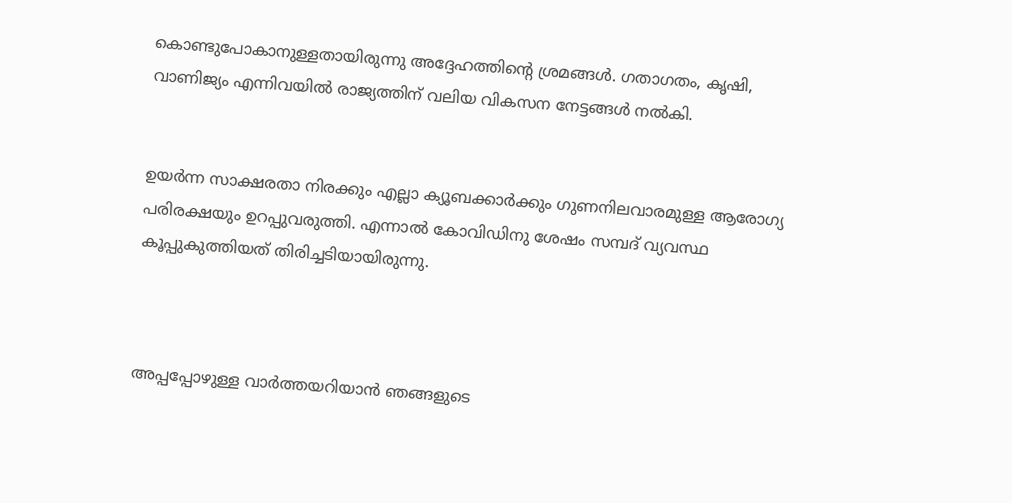കൊണ്ടുപോകാനുള്ളതായിരുന്നു അദ്ദേഹത്തിന്റെ ശ്രമങ്ങള്‍. ഗതാഗതം, കൃഷി, വാണിജ്യം എന്നിവയില്‍ രാജ്യത്തിന് വലിയ വികസന നേട്ടങ്ങള്‍ നല്‍കി.


ഉയര്‍ന്ന സാക്ഷരതാ നിരക്കും എല്ലാ ക്യൂബക്കാര്‍ക്കും ഗുണനിലവാരമുള്ള ആരോഗ്യ പരിരക്ഷയും ഉറപ്പുവരുത്തി. എന്നാല്‍ കോവിഡിനു ശേഷം സമ്പദ് വ്യവസ്ഥ കൂപ്പുകുത്തിയത് തിരിച്ചടിയായിരുന്നു.



അപ്പപ്പോഴുള്ള വാര്‍ത്തയറിയാന്‍ ഞങ്ങളുടെ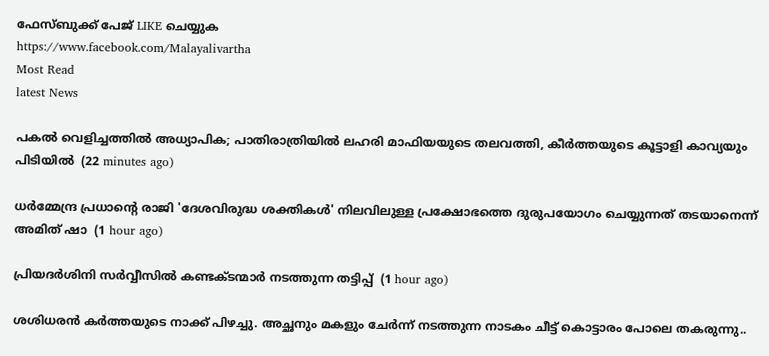ഫേസ്‌ബുക്ക്‌ പേജ് LIKE ചെയ്യുക
https://www.facebook.com/Malayalivartha
Most Read
latest News

പകൽ വെളിച്ചത്തിൽ അധ്യാപിക; പാതിരാത്രിയിൽ ലഹരി മാഫിയയുടെ തലവത്തി, കീർത്തയുടെ കൂട്ടാളി കാവ്യയും പിടിയിൽ  (22 minutes ago)

ധർമ്മേന്ദ്ര പ്രധാന്റെ രാജി 'ദേശവിരുദ്ധ ശക്തികൾ' നിലവിലുള്ള പ്രക്ഷോഭത്തെ ദുരുപയോഗം ചെയ്യുന്നത് തടയാനെന്ന് അമിത് ഷാ  (1 hour ago)

പ്രിയദർശിനി സർവ്വീസിൽ കണ്ടക്ടന്മാർ നടത്തുന്ന തട്ടിപ്പ്  (1 hour ago)

ശശിധരൻ കർത്തയുടെ നാക്ക് പിഴച്ചു. അച്ഛനും മകളും ചേർന്ന് നടത്തുന്ന നാടകം ചീട്ട് കൊട്ടാരം പോലെ തകരുന്നു..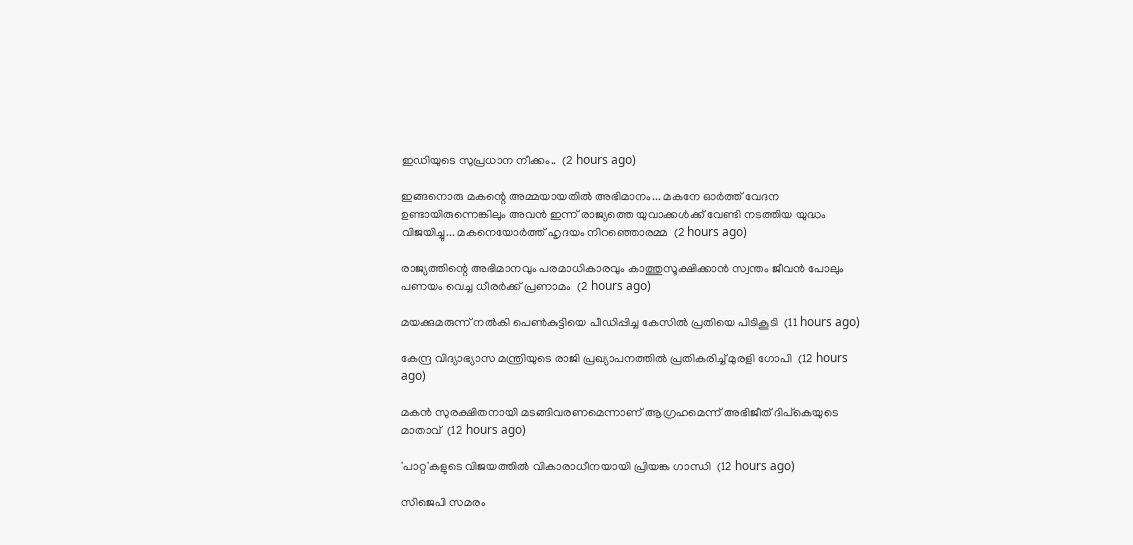ഇഡിയുടെ സുപ്രധാന നീക്കം..  (2 hours ago)

ഇങ്ങനൊരു മകന്റെ അമ്മയായതിൽ അഭിമാനം... മകനേ ഓർത്ത് വേദന ഉണ്ടായിരുന്നെങ്കിലും അവൻ ഇന്ന് രാജ്യത്തെ യുവാക്കൾക്ക് വേണ്ടി നടത്തിയ യുദ്ധം വിജയിച്ചു... മകനെയോർത്ത് ഹൃദയം നിറഞ്ഞൊരമ്മ  (2 hours ago)

രാജ്യത്തിന്റെ അഭിമാനവും പരമാധികാരവും കാത്തുസൂക്ഷിക്കാൻ സ്വന്തം ജീവൻ പോലും പണയം വെച്ച ധീരർക്ക് പ്രണാമം  (2 hours ago)

മയക്കുമരുന്ന് നല്‍കി പെണ്‍കുട്ടിയെ പീഡിപ്പിച്ച കേസില്‍ പ്രതിയെ പിടികൂടി  (11 hours ago)

കേന്ദ്ര വിദ്യാഭ്യാസ മന്ത്രിയുടെ രാജി പ്രഖ്യാപനത്തില്‍ പ്രതികരിച്ച് മുരളി ഗോപി  (12 hours ago)

മകന്‍ സുരക്ഷിതനായി മടങ്ങിവരണമെന്നാണ് ആഗ്രഹമെന്ന് അഭിജീത് ദിപ്‌കെയുടെ മാതാവ്  (12 hours ago)

'പാറ്റ'കളുടെ വിജയത്തില്‍ വികാരാധീനയായി പ്രിയങ്ക ഗാന്ധി  (12 hours ago)

സിജെപി സമരം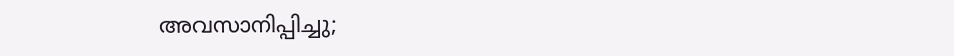അവസാനിപ്പിച്ചു;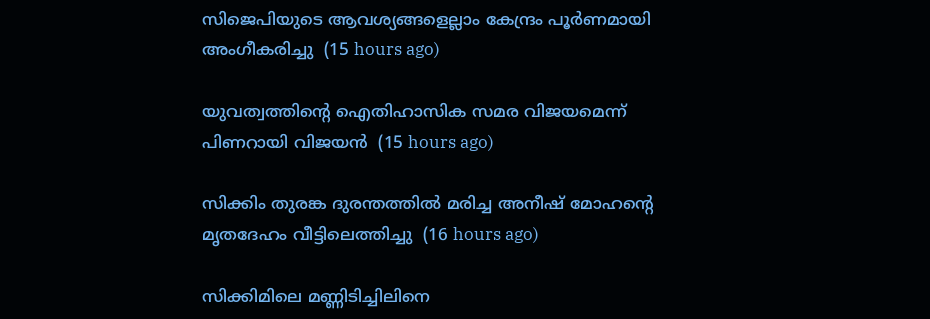സിജെപിയുടെ ആവശ്യങ്ങളെല്ലാം കേന്ദ്രം പൂര്‍ണമായി അംഗീകരിച്ചു  (15 hours ago)

യുവത്വത്തിന്റെ ഐതിഹാസിക സമര വിജയമെന്ന് പിണറായി വിജയന്‍  (15 hours ago)

സിക്കിം തുരങ്ക ദുരന്തത്തില്‍ മരിച്ച അനീഷ് മോഹന്റെ മൃതദേഹം വീട്ടിലെത്തിച്ചു  (16 hours ago)

സിക്കിമിലെ മണ്ണിടിച്ചിലിനെ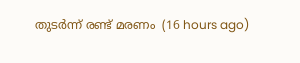തുടര്‍ന്ന് രണ്ട് മരണം  (16 hours ago)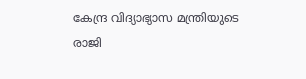കേന്ദ്ര വിദ്യാഭ്യാസ മന്ത്രിയുടെ രാജി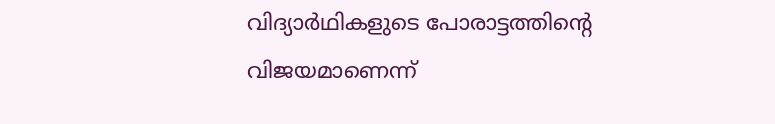വിദ്യാര്‍ഥികളുടെ പോരാട്ടത്തിന്റെ വിജയമാണെന്ന്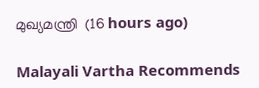മുഖ്യമന്ത്രി  (16 hours ago)

Malayali Vartha Recommends